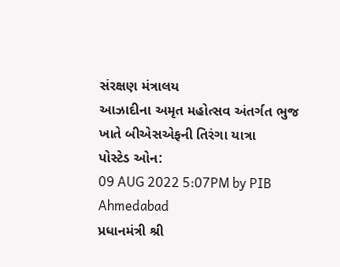સંરક્ષણ મંત્રાલય
આઝાદીના અમૃત મહોત્સવ અંતર્ગત ભુજ ખાતે બીએસએફની તિરંગા યાત્રા
પોસ્ટેડ ઓન:
09 AUG 2022 5:07PM by PIB Ahmedabad
પ્રધાનમંત્રી શ્રી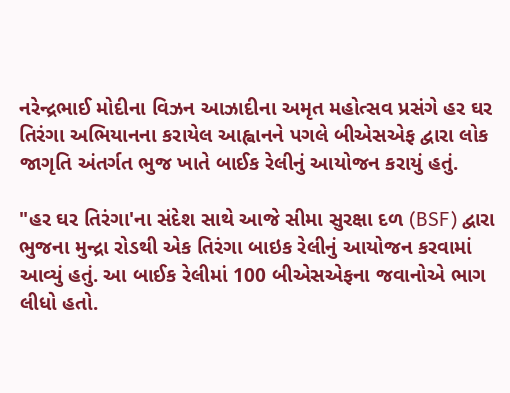નરેન્દ્રભાઈ મોદીના વિઝન આઝાદીના અમૃત મહોત્સવ પ્રસંગે હર ઘર તિરંગા અભિયાનના કરાયેલ આહ્વાનને પગલે બીએસએફ દ્વારા લોક જાગૃતિ અંતર્ગત ભુજ ખાતે બાઈક રેલીનું આયોજન કરાયું હતું.

"હર ઘર તિરંગા'ના સંદેશ સાથે આજે સીમા સુરક્ષા દળ (BSF) દ્વારા ભુજના મુન્દ્રા રોડથી એક તિરંગા બાઇક રેલીનું આયોજન કરવામાં આવ્યું હતું. આ બાઈક રેલીમાં 100 બીએસએફના જવાનોએ ભાગ લીધો હતો.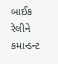બાઈક રેલીને કમાન્ડન્ટ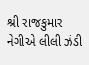શ્રી રાજકુમાર નેગીએ લીલી ઝંડી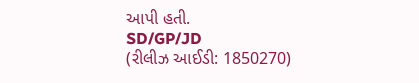આપી હતી.
SD/GP/JD
(રીલીઝ આઈડી: 1850270)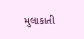મુલાકાતી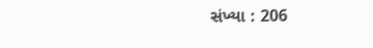સંખ્યા : 206